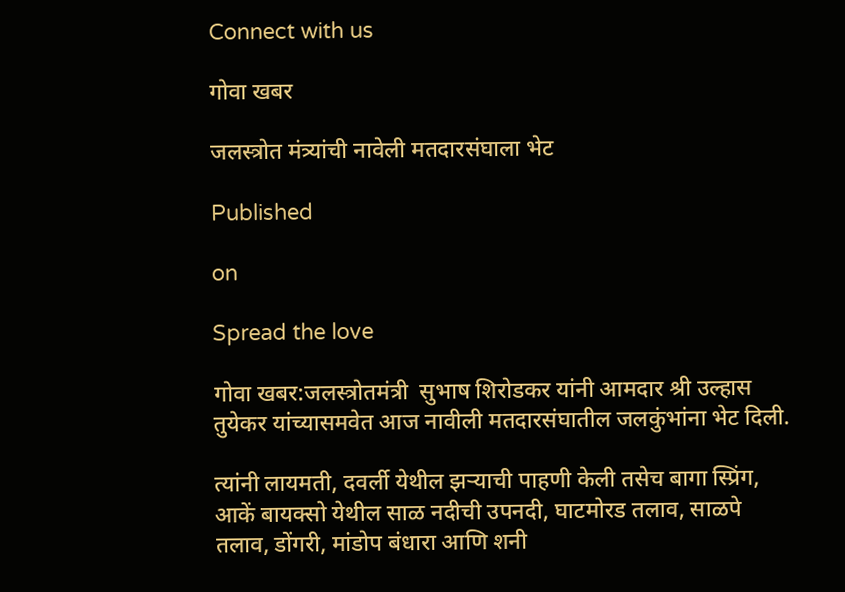Connect with us

गोवा खबर

जलस्त्रोत मंत्र्यांची नावेली मतदारसंघाला भेट

Published

on

Spread the love

गोवा खबर:जलस्त्रोतमंत्री  सुभाष शिरोडकर यांनी आमदार श्री उल्हास तुयेकर यांच्यासमवेत आज नावीली मतदारसंघातील जलकुंभांना भेट दिली.

त्यांनी लायमती, दवर्ली येथील झर्‍याची पाहणी केली तसेच बागा स्प्रिंग, आकें बायक्सो येथील साळ नदीची उपनदी, घाटमोरड तलाव, साळपे तलाव, डोंगरी, मांडोप बंधारा आणि शनी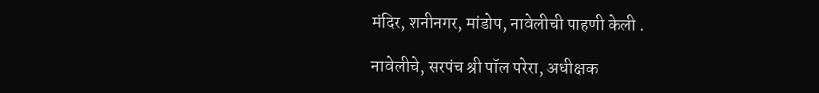मंदिर, शनीनगर, मांडोप, नावेलीची पाहणी केली .

नावेलीचे, सरपंच श्री पॉल परेरा, अधीक्षक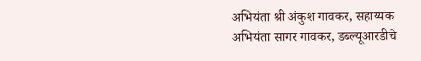अभियंता श्री अंकुश गावकर, सहाय्यक अभियंता सागर गावकर, डब्ल्यूआरडीचे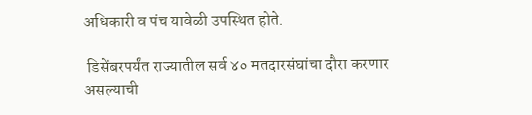अधिकारी व पंच यावेळी उपस्थित होते.

 डिसेंबरपर्यंत राज्यातील सर्व ४० मतदारसंघांचा दौरा करणार असल्याची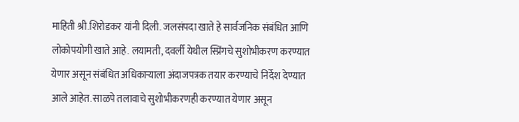माहिती श्री.शिरोडकर यांनी दिली. जलसंपदा खाते हे सार्वजनिक संबंधित आणि लोकोपयोगी खाते आहे. लयामती, दवर्ली येथील स्प्रिंगचे सुशोभीकरण करण्यात येणार असून संबंधित अधिकाऱ्याला अंदाजपत्रक तयार करण्याचे निर्देश देण्यात आले आहेत. साळपे तलावाचे सुशोभीकरणही करण्यात येणार असून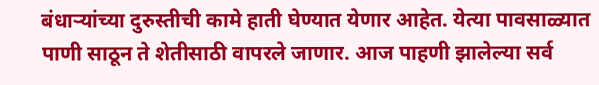बंधाऱ्यांच्या दुरुस्तीची कामे हाती घेण्यात येणार आहेत. येत्या पावसाळ्यात पाणी साठून ते शेतीसाठी वापरले जाणार. आज पाहणी झालेल्या सर्व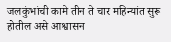जलकुंभांची कामे तीन ते चार महिन्यांत सुरू होतील असे आश्वासन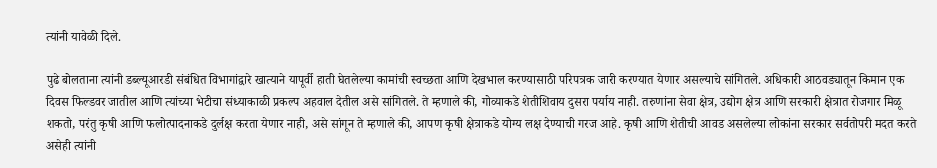त्यांनी यावेळी दिले.

पुढे बोलताना त्यांनी डब्ल्यूआरडी संबंधित विभागांद्वारे खात्याने यापूर्वी हाती घेतलेल्या कामांची स्वच्छता आणि देखभाल करण्यासाठी परिपत्रक जारी करण्यात येणार असल्याचे सांगितले. अधिकारी आठवड्यातून किमान एक दिवस फिल्डवर जातील आणि त्यांच्या भेटीचा संध्याकाळी प्रकल्प अहवाल देतील असे सांगितले. ते म्हणाले की, गोव्याकडे शेतीशिवाय दुसरा पर्याय नाही. तरुणांना सेवा क्षेत्र, उद्योग क्षेत्र आणि सरकारी क्षेत्रात रोजगार मिळू शकतो, परंतु कृषी आणि फलोत्पादनाकडे दुर्लक्ष करता येणार नाही, असे सांगून ते म्हणाले की, आपण कृषी क्षेत्राकडे योग्य लक्ष देण्याची गरज आहे. कृषी आणि शेतीची आवड असलेल्या लोकांना सरकार सर्वतोपरी मदत करते  असेही त्यांनी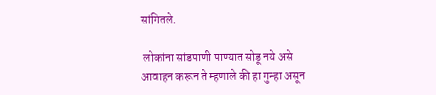सांगितले.

 लोकांना सांडपाणी पाण्यात सोडू नये असे आवाहन करून ते म्हणाले की हा गुन्हा असून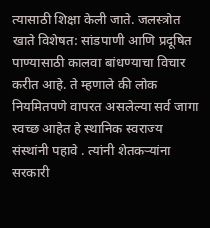त्यासाठी शिक्षा केली जाते. जलस्त्रोत खाते विशेषत: सांडपाणी आणि प्रदूषित पाण्यासाठी कालवा बांधण्याचा विचार करीत आहे. ते म्हणाले की लोक नियमितपणे वापरत असलेल्या सर्व जागा स्वच्छ आहेत हे स्थानिक स्वराज्य संस्थांनी पहावे . त्यांनी शेतकऱ्यांना सरकारी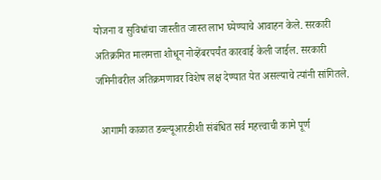योजना व सुविधांचा जास्तीत जास्त लाभ घ्येण्याचे आवाहन केले. सरकारी अतिक्रमित मालमत्ता शोधून नोव्हेंबरपर्यंत कारवाई केली जाईल. सरकारी जमिनीवरील अतिक्रमणावर विशेष लक्ष देण्यात येत असल्याचे त्यांनी सांगितले.

  आगामी काळात डब्ल्यूआरडीशी संबंधित सर्व महत्त्वाची कामे पूर्ण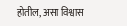होतील, असा विश्वास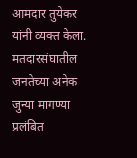आमदार तुयेकर यांनी व्यक्त केला. मतदारसंघातील जनतेच्या अनेक जुन्या मागण्या प्रलंबित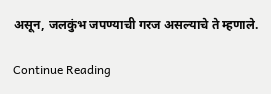असून, जलकुंभ जपण्याची गरज असल्याचे ते म्हणाले.

Continue Reading